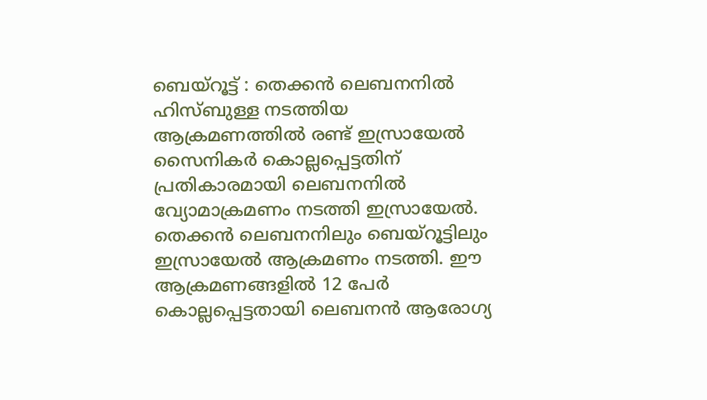ബെയ്റൂട്ട് : തെക്കൻ ലെബനനിൽ ഹിസ്ബുള്ള നടത്തിയ ആക്രമണത്തിൽ രണ്ട് ഇസ്രായേൽ സൈനികർ കൊല്ലപ്പെട്ടതിന് പ്രതികാരമായി ലെബനനിൽ വ്യോമാക്രമണം നടത്തി ഇസ്രായേൽ. തെക്കൻ ലെബനനിലും ബെയ്റൂട്ടിലും ഇസ്രായേൽ ആക്രമണം നടത്തി. ഈ ആക്രമണങ്ങളിൽ 12 പേർ കൊല്ലപ്പെട്ടതായി ലെബനൻ ആരോഗ്യ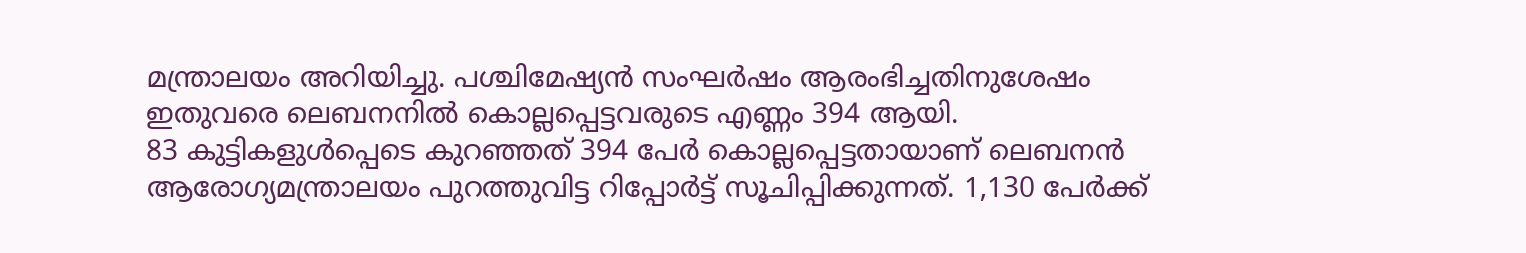മന്ത്രാലയം അറിയിച്ചു. പശ്ചിമേഷ്യൻ സംഘർഷം ആരംഭിച്ചതിനുശേഷം ഇതുവരെ ലെബനനിൽ കൊല്ലപ്പെട്ടവരുടെ എണ്ണം 394 ആയി.
83 കുട്ടികളുൾപ്പെടെ കുറഞ്ഞത് 394 പേർ കൊല്ലപ്പെട്ടതായാണ് ലെബനൻ ആരോഗ്യമന്ത്രാലയം പുറത്തുവിട്ട റിപ്പോർട്ട് സൂചിപ്പിക്കുന്നത്. 1,130 പേർക്ക്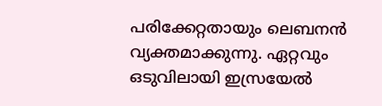പരിക്കേറ്റതായും ലെബനൻ വ്യക്തമാക്കുന്നു. ഏറ്റവും ഒടുവിലായി ഇസ്രയേൽ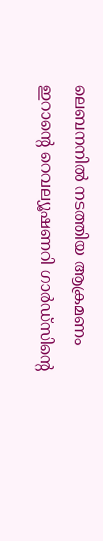ലെബനനിൽ നടത്തിയ ആക്രമണം ഇറാന്റെ റെവല്യൂഷണറി ഗാർഡ്സിന്റെ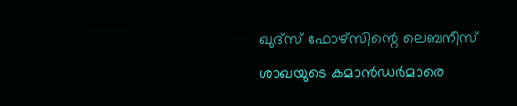ഖുദ്സ് ഫോഴ്സിന്റെ ലെബനീസ് ശാഖയുടെ കമാൻഡർമാരെ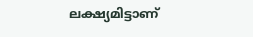ലക്ഷ്യമിട്ടാണ്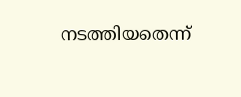നടത്തിയതെന്ന്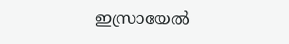ഇസ്രായേൽ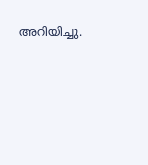അറിയിച്ചു.